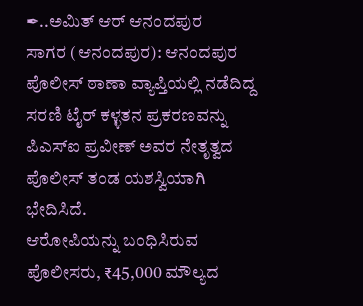✒..ಅಮಿತ್ ಆರ್ ಆನಂದಪುರ
ಸಾಗರ (ಆನಂದಪುರ): ಆನಂದಪುರ ಪೊಲೀಸ್ ಠಾಣಾ ವ್ಯಾಪ್ತಿಯಲ್ಲಿ ನಡೆದಿದ್ದ ಸರಣಿ ಟೈರ್ ಕಳ್ಳತನ ಪ್ರಕರಣವನ್ನು ಪಿಎಸ್ಐ ಪ್ರವೀಣ್ ಅವರ ನೇತೃತ್ವದ ಪೊಲೀಸ್ ತಂಡ ಯಶಸ್ವಿಯಾಗಿ ಭೇದಿಸಿದೆ.
ಆರೋಪಿಯನ್ನು ಬಂಧಿಸಿರುವ ಪೊಲೀಸರು, ₹45,000 ಮೌಲ್ಯದ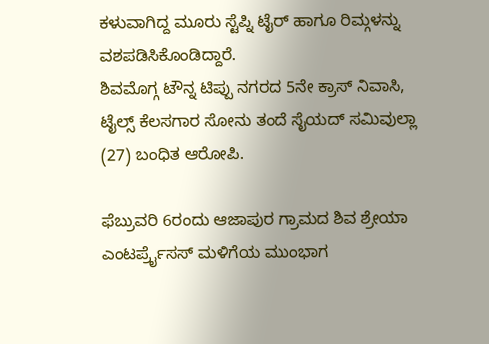ಕಳುವಾಗಿದ್ದ ಮೂರು ಸ್ಟೆಪ್ನಿ ಟೈರ್ ಹಾಗೂ ರಿಮ್ಗಳನ್ನು ವಶಪಡಿಸಿಕೊಂಡಿದ್ದಾರೆ.
ಶಿವಮೊಗ್ಗ ಟೌನ್ನ ಟಿಪ್ಪು ನಗರದ 5ನೇ ಕ್ರಾಸ್ ನಿವಾಸಿ, ಟೈಲ್ಸ್ ಕೆಲಸಗಾರ ಸೋನು ತಂದೆ ಸೈಯದ್ ಸಮಿವುಲ್ಲಾ (27) ಬಂಧಿತ ಆರೋಪಿ.

ಫೆಬ್ರುವರಿ 6ರಂದು ಆಜಾಪುರ ಗ್ರಾಮದ ಶಿವ ಶ್ರೇಯಾ ಎಂಟರ್ಪ್ರೈಸಸ್ ಮಳಿಗೆಯ ಮುಂಭಾಗ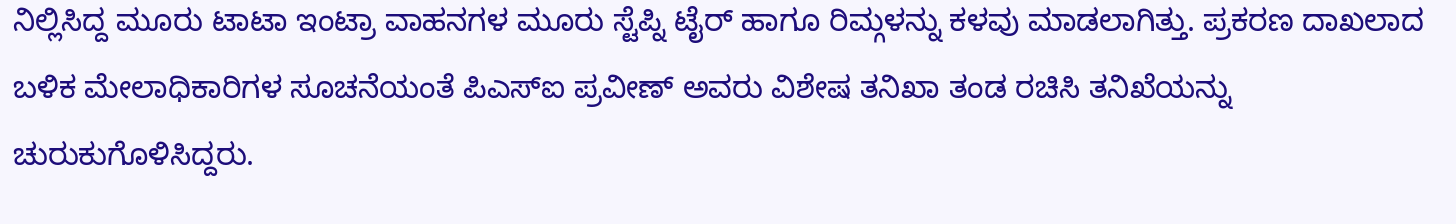ನಿಲ್ಲಿಸಿದ್ದ ಮೂರು ಟಾಟಾ ಇಂಟ್ರಾ ವಾಹನಗಳ ಮೂರು ಸ್ಟೆಪ್ನಿ ಟೈರ್ ಹಾಗೂ ರಿಮ್ಗಳನ್ನು ಕಳವು ಮಾಡಲಾಗಿತ್ತು. ಪ್ರಕರಣ ದಾಖಲಾದ ಬಳಿಕ ಮೇಲಾಧಿಕಾರಿಗಳ ಸೂಚನೆಯಂತೆ ಪಿಎಸ್ಐ ಪ್ರವೀಣ್ ಅವರು ವಿಶೇಷ ತನಿಖಾ ತಂಡ ರಚಿಸಿ ತನಿಖೆಯನ್ನು ಚುರುಕುಗೊಳಿಸಿದ್ದರು.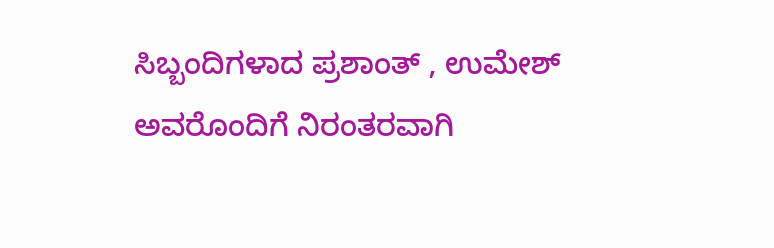ಸಿಬ್ಬಂದಿಗಳಾದ ಪ್ರಶಾಂತ್ , ಉಮೇಶ್ ಅವರೊಂದಿಗೆ ನಿರಂತರವಾಗಿ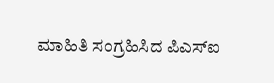ಮಾಹಿತಿ ಸಂಗ್ರಹಿಸಿದ ಪಿಎಸ್ಐ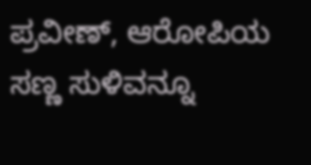ಪ್ರವೀಣ್, ಆರೋಪಿಯ ಸಣ್ಣ ಸುಳಿವನ್ನೂ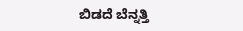ಬಿಡದೆ ಬೆನ್ನತ್ತಿ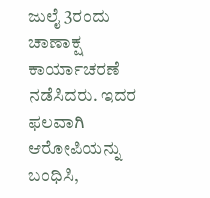ಜುಲೈ 3ರಂದು ಚಾಣಾಕ್ಷ ಕಾರ್ಯಾಚರಣೆ ನಡೆಸಿದರು. ಇದರ ಫಲವಾಗಿ ಆರೋಪಿಯನ್ನು ಬಂಧಿಸಿ,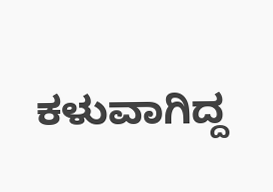ಕಳುವಾಗಿದ್ದ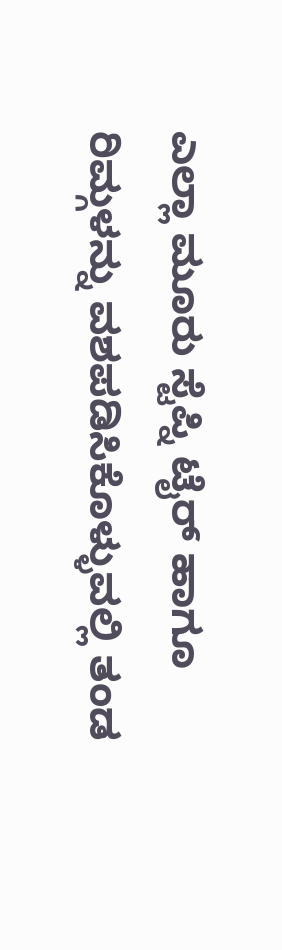ಎಲ್ಲಾ ಮೂರು ಸ್ಟೆಪ್ನಿ ಟೈರ್ ಹಾಗೂ ರಿಮ್ಗಳನ್ನು ವಶಪಡಿಸಿಕೊಳ್ಳುವಲ್ಲಿ ತಂಡ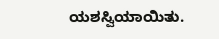ಯಶಸ್ವಿಯಾಯಿತು.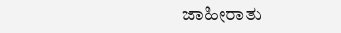ಜಾಹೀರಾತು